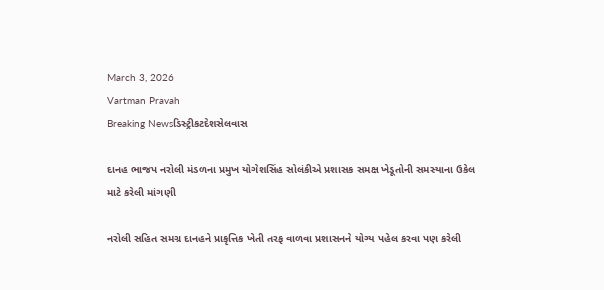March 3, 2026
Vartman Pravah
Breaking Newsડિસ્ટ્રીકટદેશસેલવાસ

દાનહ ભાજપ નરોલી મંડળના પ્રમુખ યોગેશસિંહ સોલંકીએ પ્રશાસક સમક્ષ ખેડૂતોની સમસ્‍યાના ઉકેલ માટે કરેલી માંગણી

નરોલી સહિત સમગ્ર દાનહને પ્રાકૃત્તિક ખેતી તરફ વાળવા પ્રશાસનને યોગ્‍ય પહેલ કરવા પણ કરેલી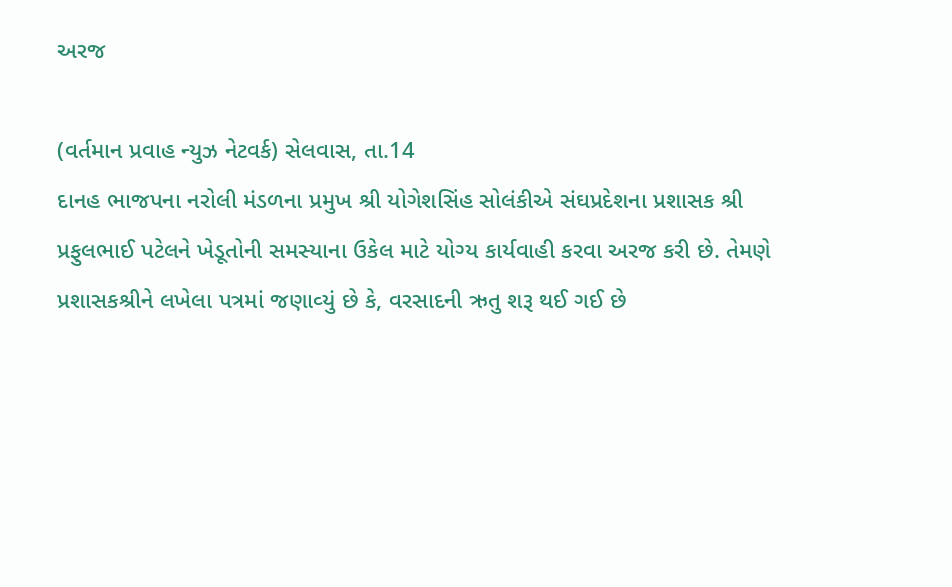અરજ

(વર્તમાન પ્રવાહ ન્‍યુઝ નેટવર્ક) સેલવાસ, તા.14
દાનહ ભાજપના નરોલી મંડળના પ્રમુખ શ્રી યોગેશસિંહ સોલંકીએ સંઘપ્રદેશના પ્રશાસક શ્રી પ્રફુલભાઈ પટેલને ખેડૂતોની સમસ્‍યાના ઉકેલ માટે યોગ્‍ય કાર્યવાહી કરવા અરજ કરી છે. તેમણે પ્રશાસકશ્રીને લખેલા પત્રમાં જણાવ્‍યું છે કે, વરસાદની ઋતુ શરૂ થઈ ગઈ છે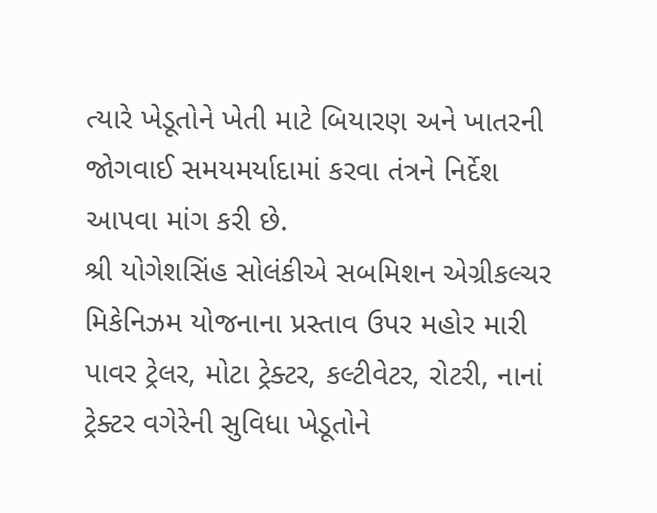ત્‍યારે ખેડૂતોને ખેતી માટે બિયારણ અને ખાતરની જોગવાઈ સમયમર્યાદામાં કરવા તંત્રને નિર્દેશ આપવા માંગ કરી છે.
શ્રી યોગેશસિંહ સોલંકીએ સબમિશન એગ્રીકલ્‍ચર મિકેનિઝમ યોજનાના પ્રસ્‍તાવ ઉપર મહોર મારી પાવર ટ્રેલર, મોટા ટ્રેક્‍ટર, કલ્‍ટીવેટર, રોટરી, નાનાં ટ્રેક્‍ટર વગેરેની સુવિધા ખેડૂતોને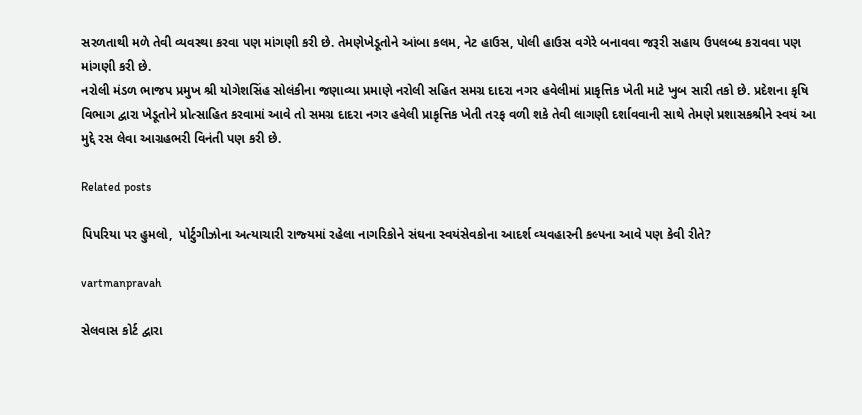સરળતાથી મળે તેવી વ્‍યવસ્‍થા કરવા પણ માંગણી કરી છે. તેમણેખેડૂતોને આંબા કલમ, નેટ હાઉસ, પોલી હાઉસ વગેરે બનાવવા જરૂરી સહાય ઉપલબ્‍ધ કરાવવા પણ માંગણી કરી છે.
નરોલી મંડળ ભાજપ પ્રમુખ શ્રી યોગેશસિંહ સોલંકીના જણાવ્‍યા પ્રમાણે નરોલી સહિત સમગ્ર દાદરા નગર હવેલીમાં પ્રાકૃત્તિક ખેતી માટે ખુબ સારી તકો છે. પ્રદેશના કૃષિ વિભાગ દ્વારા ખેડૂતોને પ્રોત્‍સાહિત કરવામાં આવે તો સમગ્ર દાદરા નગર હવેલી પ્રાકૃત્તિક ખેતી તરફ વળી શકે તેવી લાગણી દર્શાવવાની સાથે તેમણે પ્રશાસકશ્રીને સ્‍વયં આ મુદ્દે રસ લેવા આગ્રહભરી વિનંતી પણ કરી છે.

Related posts

પિપરિયા પર હુમલો,  પોર્ટુગીઝોના અત્‍યાચારી રાજ્‍યમાં રહેલા નાગરિકોને સંઘના સ્‍વયંસેવકોના આદર્શ વ્‍યવહારની કલ્‍પના આવે પણ કેવી રીતે?

vartmanpravah

સેલવાસ કોર્ટ દ્વારા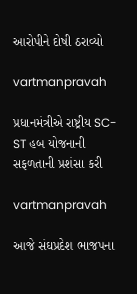આરોપીને દોષી ઠરાવ્‍યો

vartmanpravah

પ્રધાનમંત્રીએ રાષ્ટ્રીય SC-ST હબ યોજનાની સફળતાની પ્રશંસા કરી

vartmanpravah

આજે સંઘપ્રદેશ ભાજપના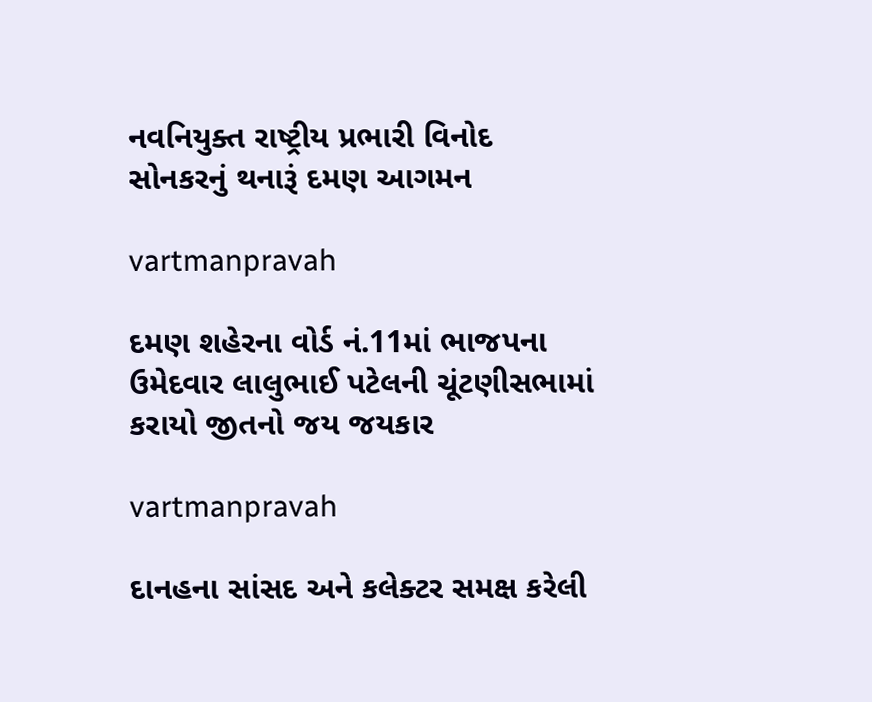નવનિયુક્‍ત રાષ્‍ટ્રીય પ્રભારી વિનોદ સોનકરનું થનારૂં દમણ આગમન

vartmanpravah

દમણ શહેરના વોર્ડ નં.11માં ભાજપના ઉમેદવાર લાલુભાઈ પટેલની ચૂંટણીસભામાં કરાયો જીતનો જય જયકાર

vartmanpravah

દાનહના સાંસદ અને કલેક્‍ટર સમક્ષ કરેલી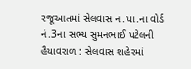રજૂઆતમાં સેલવાસ ન.પા.ના વોર્ડ નં.3ના સભ્‍ય સુમનભાઈ પટેલની હૈયાવરાળ : સેલવાસ શહેરમાં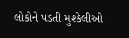લોકોને પડતી મુશ્‍કેલીઓ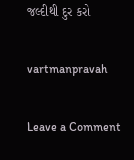જલ્‍દીથી દુર કરો

vartmanpravah

Leave a Comment